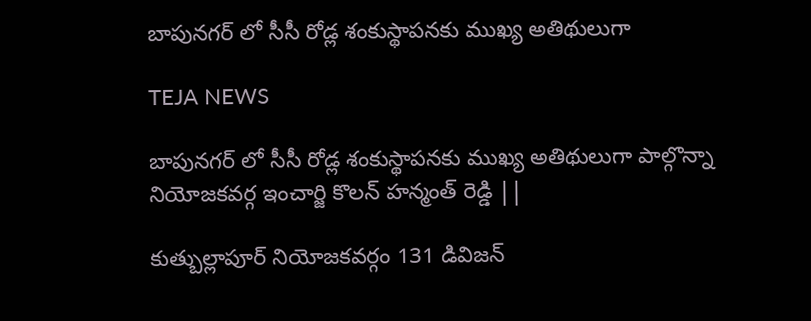బాపునగర్ లో సీసీ రోడ్ల శంకుస్థాపనకు ముఖ్య అతిథులుగా

TEJA NEWS

బాపునగర్ లో సీసీ రోడ్ల శంకుస్థాపనకు ముఖ్య అతిథులుగా పాల్గొన్నా నియోజకవర్గ ఇంచార్జి కొలన్ హన్మంత్ రెడ్డి ||

కుత్బుల్లాపూర్ నియోజకవర్గం 131 డివిజన్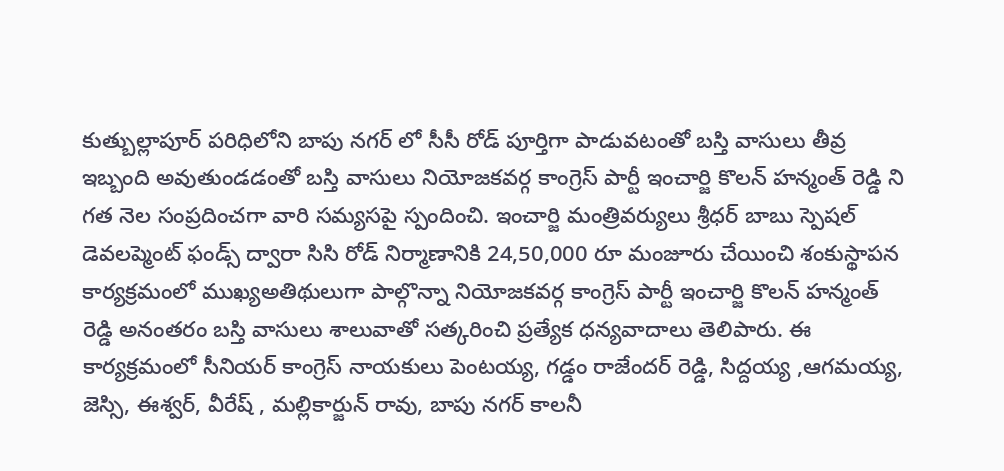కుత్బుల్లాపూర్ పరిధిలోని బాపు నగర్ లో సీసీ రోడ్ పూర్తిగా పాడువటంతో బస్తి వాసులు తీవ్ర ఇబ్బంది అవుతుండడంతో బస్తి వాసులు నియోజకవర్గ కాంగ్రెస్ పార్టీ ఇంచార్జి కొలన్ హన్మంత్ రెడ్డి ని గత నెల సంప్రదించగా వారి సమ్యసపై స్పందించి. ఇంచార్జి మంత్రివర్యులు శ్రీధర్ బాబు స్పెషల్ డెవలప్మెంట్ ఫండ్స్ ద్వారా సిసి రోడ్ నిర్మాణానికి 24,50,000 రూ మంజూరు చేయించి శంకుస్థాపన కార్యక్రమంలో ముఖ్యఅతిథులుగా పాల్గొన్నా నియోజకవర్గ కాంగ్రెస్ పార్టీ ఇంచార్జి కొలన్ హన్మంత్ రెడ్డి అనంతరం బస్తి వాసులు శాలువాతో సత్కరించి ప్రత్యేక ధన్యవాదాలు తెలిపారు. ఈ కార్యక్రమంలో సీనియర్ కాంగ్రెస్ నాయకులు పెంటయ్య, గడ్డం రాజేందర్ రెడ్డి, సిద్దయ్య ,ఆగమయ్య, జెస్సి, ఈశ్వర్, వీరేష్ , మల్లికార్జున్ రావు, బాపు నగర్ కాలనీ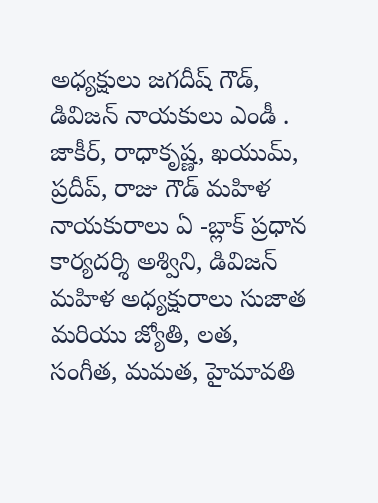అధ్యక్షులు జగదీష్ గౌడ్, డివిజన్ నాయకులు ఎండీ . జాకీర్, రాధాకృష్ణ, ఖయుమ్, ప్రదీప్, రాజు గౌడ్ మహిళ నాయకురాలు ఏ -బ్లాక్ ప్రధాన కార్యదర్శి అశ్విని, డివిజన్ మహిళ అధ్యక్షురాలు సుజాత మరియు జ్యోతి, లత, సంగీత, మమత, హైమావతి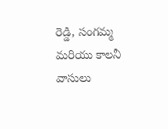రెడ్డి, సంగమ్మ మరియు కాలనీ వాసులు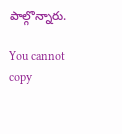పాల్గొన్నారు.

You cannot copy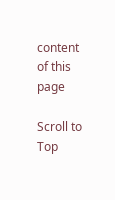content of this page

Scroll to Top